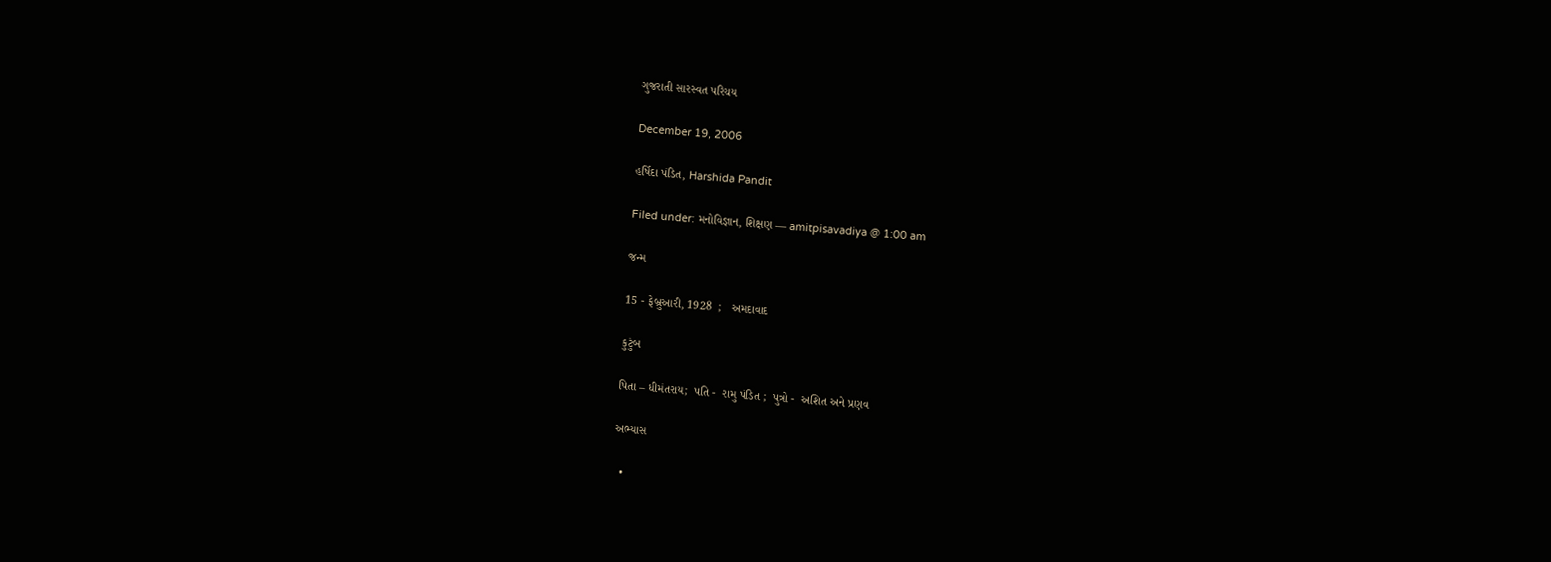ગુજરાતી સારસ્વત પરિચય

December 19, 2006

હર્ષિદા પંડિત, Harshida Pandit

Filed under: મનોવિજ્ઞાન, શિક્ષણ — amitpisavadiya @ 1:00 am

જન્મ

15 - ફેબ્રુઆરી, 1928  ;   અમદાવાદ

કુટુંબ

પિતા – ધીમંતરાય;  પતિ -  રામુ પંડિત ;  પુત્રો -  અશિત અને પ્રણવ

અભ્યાસ

  •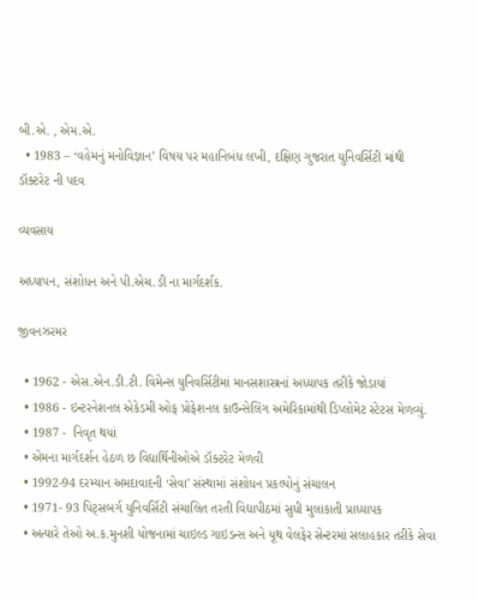બી.એ. , એમ.એ.
  • 1983 – ‘વહેમનું મનોવિજ્ઞાન’ વિષય પર મહાનિબંધ લખી, દક્ષિણ ગુજરાત યુનિવર્સિટી માંથી ડૉક્ટરેટ ની પદવ

વ્યવસાય

અધ્યાપન, સંશોધન અને પી.એચ.ડી ના માર્ગદર્શક.

જીવનઝરમર

  • 1962 - એસ.એન.ડી.ટી. વિમેન્સ યુનિવર્સિટીમાં માનસશાસ્ત્રનાં અધ્યાપક તરીકે જોડાયાં
  • 1986 - ઇન્ટરનેશનલ એકેડમી ઓફ પ્રોફેશનલ કાઉન્સેલિંગ અમેરિકામાંથી ડિપ્લોમેટ સ્ટેટસ મેળવ્યું.
  • 1987 -  નિવૃત થયાં
  • એમના માર્ગદર્શન હેઠળ છ વિદ્યાર્થિનીઓએ ડૉક્ટરેટ મેળવી
  • 1992-94 દરમ્યાન અમદાવાદની ‘સેવા’ સંસ્થામાં સંશોધન પ્રકલ્પોનું સંચાલન
  • 1971- 93 પિટ્સબર્ગ યુનિવર્સિટી સંચાલિત તરતી વિદ્યાપીઠમાં સુધી મુલાકાતી પ્રાધ્યાપક
  • અત્યારે તેઓ અ.ક.મુનશી યોજનામાં ચાઇલ્ડ ગાઇડન્સ અને યૂથ વેલફેર સેન્ટરમાં સલાહકાર તરીકે સેવા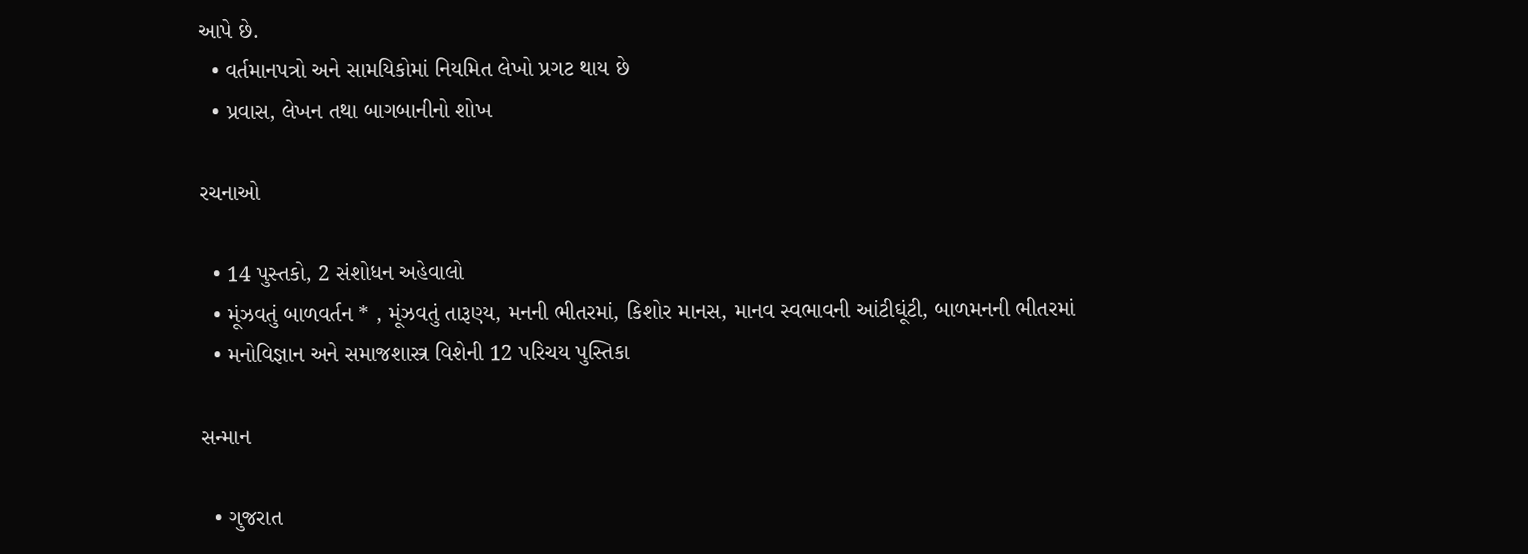આપે છે.
  • વર્તમાનપત્રો અને સામયિકોમાં નિયમિત લેખો પ્રગટ થાય છે
  • પ્રવાસ, લેખન તથા બાગબાનીનો શોખ

રચનાઓ

  • 14 પુસ્તકો, 2 સંશોધન અહેવાલો
  • મૂંઝવતું બાળવર્તન * , મૂંઝવતું તારૂણ્ય, મનની ભીતરમાં, કિશોર માનસ, માનવ સ્વભાવની આંટીઘૂંટી, બાળમનની ભીતરમાં
  • મનોવિજ્ઞાન અને સમાજશાસ્ત્ર વિશેની 12 પરિચય પુસ્તિકા

સન્માન

  • ગુજરાત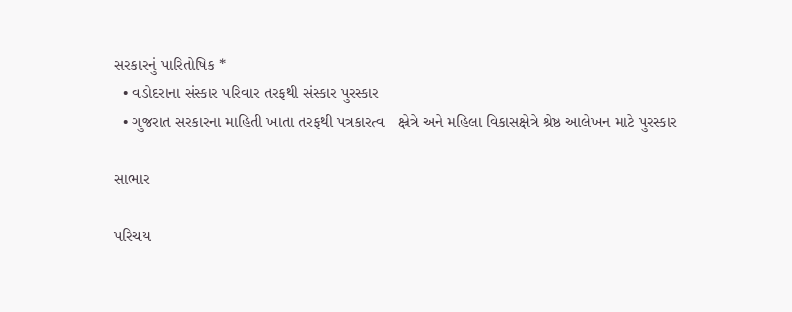સરકારનું પારિતોષિક *
  • વડોદરાના સંસ્કાર પરિવાર તરફથી સંસ્કાર પુરસ્કાર
  • ગુજરાત સરકારના માહિતી ખાતા તરફથી પત્રકારત્વ   ક્ષ્રેત્રે અને મહિલા વિકાસક્ષેત્રે શ્રેષ્ઠ આલેખન માટે પુરસ્કાર

સાભાર

પરિચય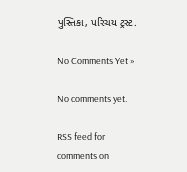પુસ્તિકા, પરિચય ટ્રસ્ટ.

No Comments Yet »

No comments yet.

RSS feed for comments on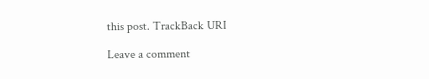this post. TrackBack URI

Leave a comment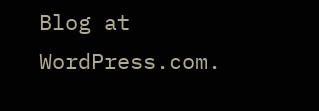Blog at WordPress.com.